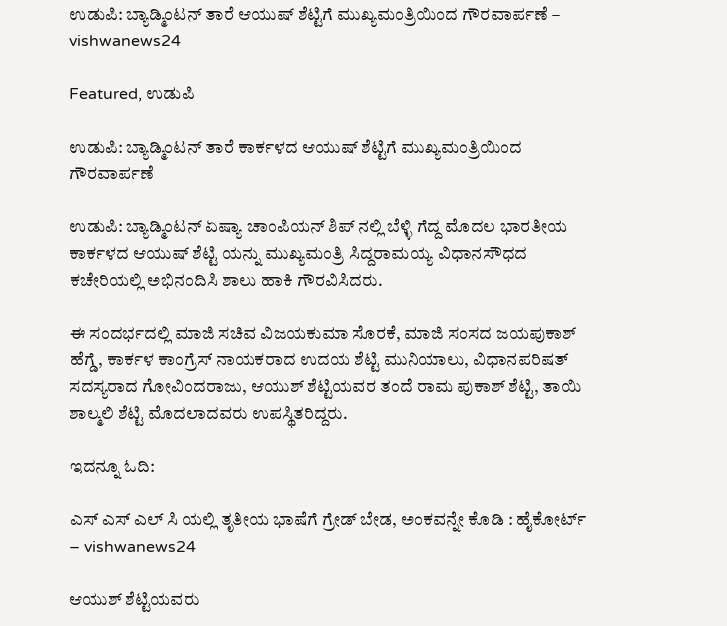ಉಡುಪಿ: ಬ್ಯಾಡ್ಮಿಂಟನ್‌ ತಾರೆ ಆಯುಷ್ ಶೆಟ್ಟಿಗೆ ಮುಖ್ಯಮಂತ್ರಿಯಿಂದ ಗೌರವಾರ್ಪಣೆ – vishwanews24

Featured, ಉಡುಪಿ

ಉಡುಪಿ: ಬ್ಯಾಡ್ಮಿಂಟನ್‌ ತಾರೆ ಕಾರ್ಕಳದ ಆಯುಷ್ ಶೆಟ್ಟಿಗೆ ಮುಖ್ಯಮಂತ್ರಿಯಿಂದ ಗೌರವಾರ್ಪಣೆ

ಉಡುಪಿ: ಬ್ಯಾಡ್ಮಿಂಟನ್ ಏಷ್ಯಾ ಚಾಂಪಿಯನ್ ಶಿಪ್ ನಲ್ಲಿ ಬೆಳ್ಳಿ ಗೆದ್ದ ಮೊದಲ ಭಾರತೀಯ ಕಾರ್ಕಳದ ಆಯುಷ್ ಶೆಟ್ಟಿ ಯನ್ನು ಮುಖ್ಯಮಂತ್ರಿ ಸಿದ್ದರಾಮಯ್ಯ ವಿಧಾನಸೌಧದ ಕಚೇರಿಯಲ್ಲಿ ಅಭಿನಂದಿಸಿ ಶಾಲು ಹಾಕಿ ಗೌರವಿಸಿದರು.

ಈ ಸಂದರ್ಭದಲ್ಲಿ ಮಾಜಿ ಸಚಿವ ವಿಜಯಕುಮಾ‌ ಸೊರಕೆ, ಮಾಜಿ ಸಂಸದ ಜಯಪುಕಾಶ್ ಹೆಗ್ಡೆ, ಕಾರ್ಕಳ ಕಾಂಗ್ರೆಸ್ ನಾಯಕರಾದ ಉದಯ ಶೆಟ್ಟಿ ಮುನಿಯಾಲು, ವಿಧಾನಪರಿಷತ್ ಸದಸ್ಯರಾದ ಗೋವಿಂದರಾಜು, ಆಯುಶ್ ಶೆಟ್ಟಿಯವರ ತಂದೆ ರಾಮ ಪುಕಾಶ್ ಶೆಟ್ಟಿ, ತಾಯಿ ಶಾಲ್ಮಲಿ ಶೆಟ್ಟಿ ಮೊದಲಾದವರು ಉಪಸ್ಥಿತರಿದ್ದರು.

ಇದನ್ನೂ ಓದಿ:

ಎಸ್‌ ಎಸ್‌ ಎಲ್‌ ಸಿ ಯಲ್ಲಿ ತೃತೀಯ ಭಾಷೆಗೆ ಗ್ರೇಡ್ ಬೇಡ, ಅಂಕವನ್ನೇ ಕೊಡಿ : ಹೈಕೋರ್ಟ್ – vishwanews24

ಆಯುಶ್ ಶೆಟ್ಟಿಯವರು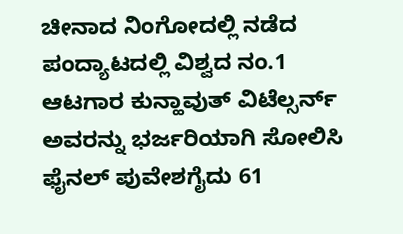ಚೀನಾದ ನಿಂಗೋದಲ್ಲಿ ನಡೆದ ಪಂದ್ಯಾಟದಲ್ಲಿ ವಿಶ್ವದ ನಂ.1 ಆಟಗಾರ ಕುನ್ಹಾವುತ್ ವಿಟೆಲ್ಸರ್ನ್ ಅವರನ್ನು ಭರ್ಜರಿಯಾಗಿ ಸೋಲಿಸಿ ಫೈನಲ್ ಪುವೇಶಗೈದು 61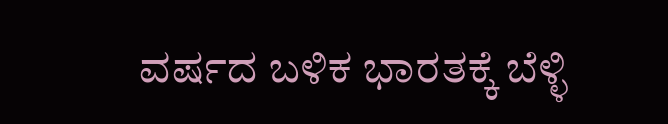ವರ್ಷದ ಬಳಿಕ ಭಾರತಕ್ಕೆ ಬೆಳ್ಳಿ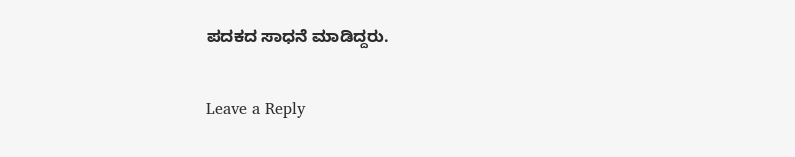ಪದಕದ ಸಾಧನೆ ಮಾಡಿದ್ದರು.

Leave a Reply